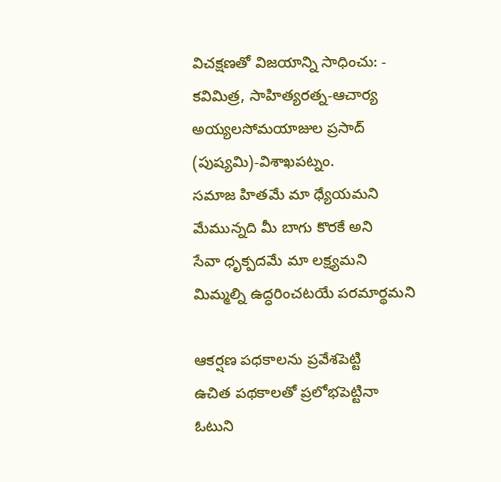విచక్షణతో విజయాన్ని సాధించు: - కవిమిత్ర, సాహిత్యరత్న-ఆచార్య అయ్యలసోమయాజుల ప్రసాద్ (పుష్యమి)-విశాఖపట్నం.
సమాజ హితమే మా ధ్యేయమని
మేమున్నది మీ బాగు కొరకే అని
సేవా ధృక్పదమే మా లక్ష్యమని
మిమ్మల్ని ఉద్ధరించటయే పరమార్థమని

ఆకర్షణ పధకాలను ప్రవేశపెట్టి
ఉచిత పథకాలతో ప్రలోభపెట్టినా
ఓటుని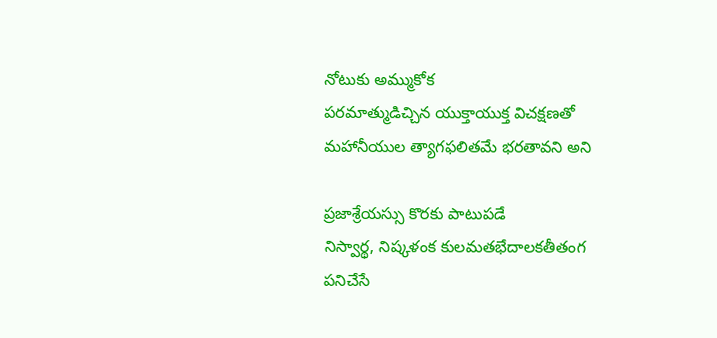నోటుకు అమ్ముకోక
పరమాత్ముడిచ్చిన యుక్తాయుక్త విచక్షణతో
మహానీయుల త్యాగఫలితమే భరతావని అని

ప్రజాశ్రేయస్సు కొరకు పాటుపడే
నిస్వార్థ, నిష్కళంక కులమతభేదాలకతీతంగ
పనిచేసే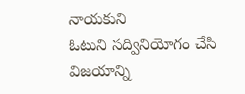నాయకుని
ఓటుని సద్వినియోగం చేసి విజయాన్ని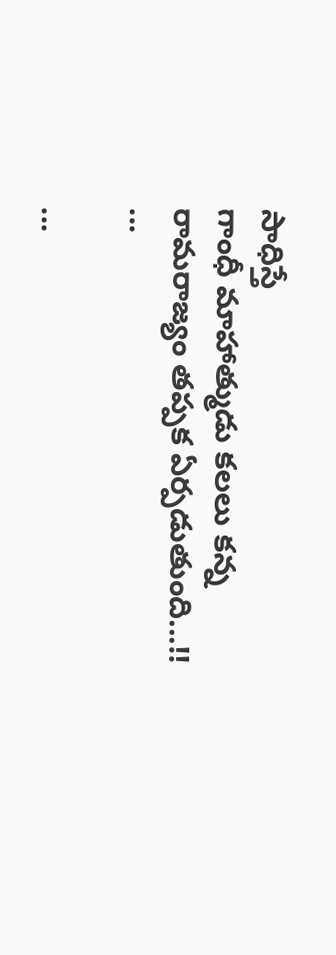సాధిస్తే
గాంధీ మాహాత్ముడు కలలు కన్న
రామరాజ్యం తప్పక ఏర్పడుతుంది...!!
...

...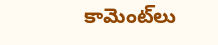కామెంట్‌లు